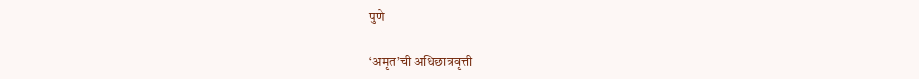पुणे

‘अमृत’ची अधिछात्रवृत्ती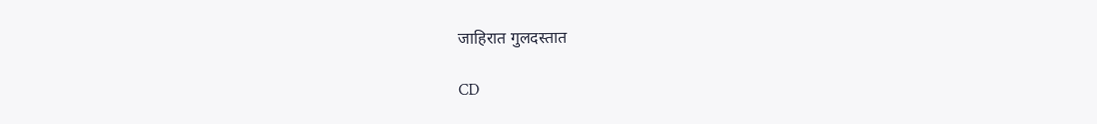जाहिरात गुलदस्तात

CD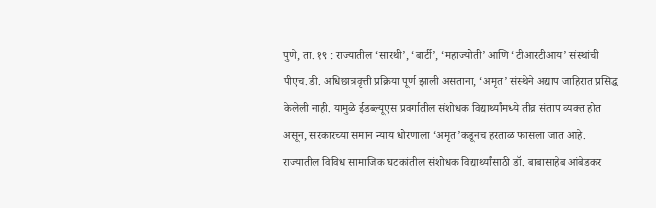पुणे, ता. १९ : राज्यातील ‘सारथी’, ‘बार्टी’, ‘महाज्योती’ आणि ‘टीआरटीआय’ संस्थांची पीएच.डी. अधिछात्रवृत्ती प्रक्रिया पूर्ण झाली असताना, ‘अमृत’ संस्थेने अद्याप जाहिरात प्रसिद्ध केलेली नाही. यामुळे ईडब्ल्यूएस प्रवर्गातील संशोधक विद्यार्थ्यांमध्ये तीव्र संताप व्यक्त होत असून, सरकारच्या समान न्याय धोरणाला ‘अमृत’कडूनच हरताळ फासला जात आहे.
राज्यातील विविध सामाजिक घटकांतील संशोधक विद्यार्थ्यांसाठी डॉ. बाबासाहेब आंबेडकर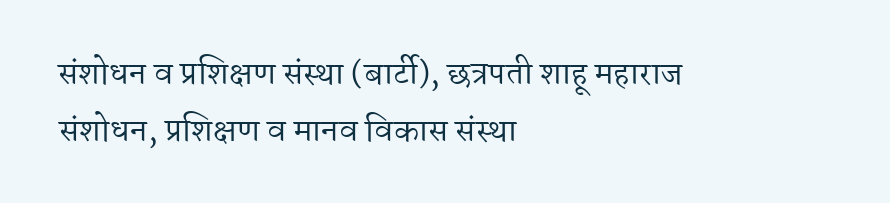संशोधन व प्रशिक्षण संस्था (बार्टी), छत्रपती शाहू महाराज संशोधन, प्रशिक्षण व मानव विकास संस्था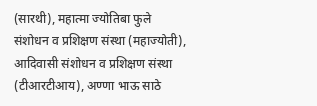(सारथी), महात्मा ज्योतिबा फुले संशोधन व प्रशिक्षण संस्था (महाज्योती), आदिवासी संशोधन व प्रशिक्षण संस्था (टीआरटीआय), अण्णा भाऊ साठे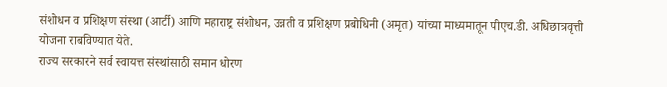संशोधन व प्रशिक्षण संस्था (आर्टी) आणि महाराष्ट्र संशोधन, उन्नती व प्रशिक्षण प्रबोधिनी (अमृत) यांच्या माध्यमातून पीएच.डी. अधिछात्रवृत्ती योजना राबविण्यात येते.
राज्य सरकारने सर्व स्वायत्त संस्थांसाठी समान धोरण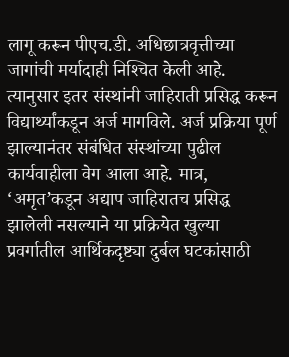लागू करून पीएच.डी. अधिछात्रवृत्तीच्या जागांची मर्यादाही निश्‍चित केली आहे. त्यानुसार इतर संस्थांनी जाहिराती प्रसिद्ध करून विद्यार्थ्यांकडून अर्ज मागविले. अर्ज प्रक्रिया पूर्ण झाल्यानंतर संबंधित संस्थांच्या पुढील कार्यवाहीला वेग आला आहे. मात्र, ‘अमृत’कडून अद्याप जाहिरातच प्रसिद्ध झालेली नसल्याने या प्रक्रियेत खुल्या प्रवर्गातील आर्थिकदृष्ट्या दुर्बल घटकांसाठी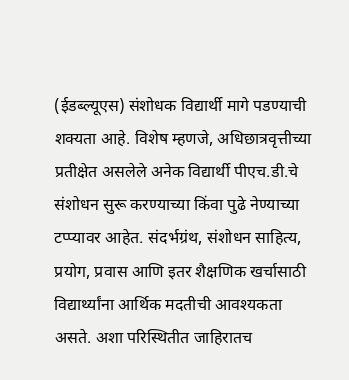(ईडब्ल्यूएस) संशोधक विद्यार्थी मागे पडण्याची शक्यता आहे. विशेष म्हणजे, अधिछात्रवृत्तीच्या प्रतीक्षेत असलेले अनेक विद्यार्थी पीएच.डी.चे संशोधन सुरू करण्याच्या किंवा पुढे नेण्याच्या टप्प्यावर आहेत. संदर्भग्रंथ, संशोधन साहित्य, प्रयोग, प्रवास आणि इतर शैक्षणिक खर्चासाठी विद्यार्थ्यांना आर्थिक मदतीची आवश्यकता असते. अशा परिस्थितीत जाहिरातच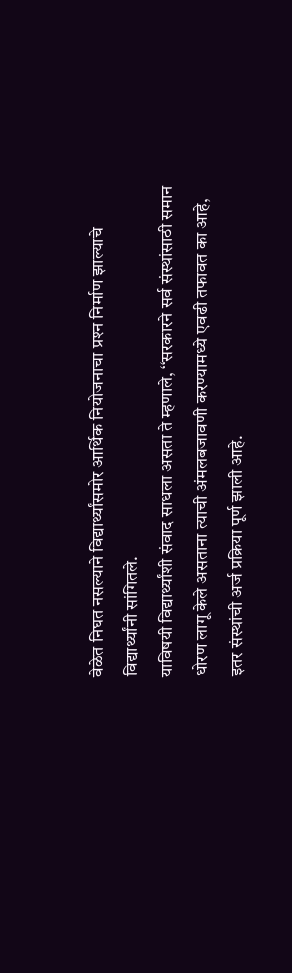वेळेत निघत नसल्याने विद्यार्थ्यांसमोर आर्थिक नियोजनाचा प्रश्‍न निर्माण झाल्याचे विद्यार्थ्यांनी सांगितले.
याविषयी विद्यार्थ्यांशी संवाद साधला असता ते म्हणाले, ‘‘सरकारने सर्व संस्थांसाठी समान धोरण लागू केले असताना त्याची अंमलबजावणी करण्यामध्ये एवढी तफावत का आहे, इतर संस्थांची अर्ज प्रक्रिया पूर्ण झाली आहे.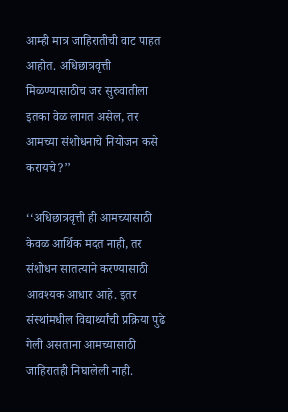आम्ही मात्र जाहिरातीची वाट पाहत आहोत. अधिछात्रवृत्ती मिळण्यासाठीच जर सुरुवातीला इतका वेळ लागत असेल, तर आमच्या संशोधनाचे नियोजन कसे करायचे?’’

‘‘अधिछात्रवृत्ती ही आमच्यासाठी केवळ आर्थिक मदत नाही, तर संशोधन सातत्याने करण्यासाठी आवश्यक आधार आहे. इतर संस्थांमधील विद्यार्थ्यांची प्रक्रिया पुढे गेली असताना आमच्यासाठी जाहिरातही निघालेली नाही.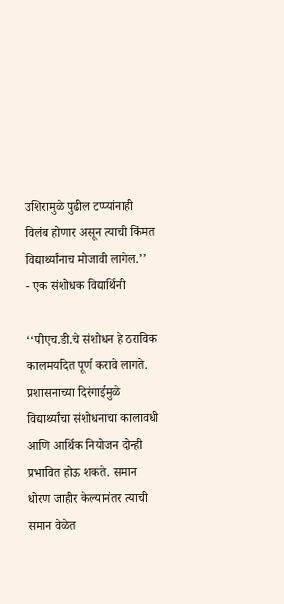उशिरामुळे पुढील टप्प्यांनाही विलंब होणार असून त्याची किंमत विद्यार्थ्यांनाच मोजावी लागेल.’’
- एक संशोधक विद्यार्थिनी

‘‘पीएच.डी.चे संशोधन हे ठराविक कालमर्यादेत पूर्ण करावे लागते. प्रशासनाच्या दिरंगाईमुळे विद्यार्थ्यांचा संशोधनाचा कालावधी आणि आर्थिक नियोजन दोन्ही प्रभावित होऊ शकते. समान धोरण जाहीर केल्यानंतर त्याची समान वेळेत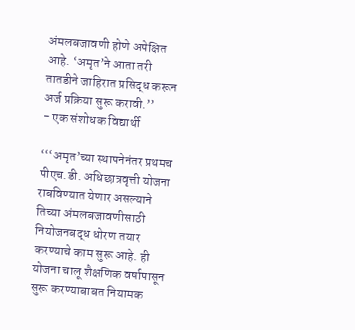अंमलबजावणी होणे अपेक्षित आहे. ‘अमृत’ने आता तरी तातडीने जाहिरात प्रसिद्ध करून अर्ज प्रक्रिया सुरू करावी.’’
- एक संशोधक विद्यार्थी

‘‘‘अमृत’च्या स्थापनेनंतर प्रथमच पीएच.डी. अधिछात्रवृत्ती योजना राबविण्यात येणार असल्याने तिच्या अंमलबजावणीसाठी नियोजनबद्ध धोरण तयार करण्याचे काम सुरू आहे. ही योजना चालू शैक्षणिक वर्षापासून सुरू करण्याबाबत नियामक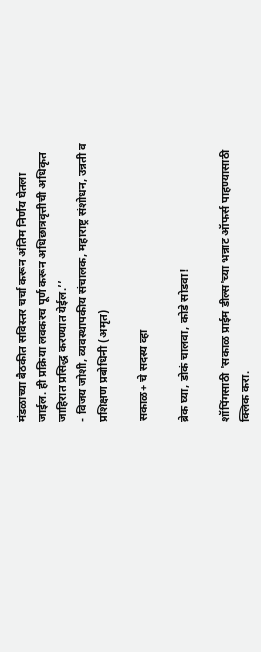मंडळाच्या बैठकीत सविस्तर चर्चा करून अंतिम निर्णय घेतला जाईल. ही प्रक्रिया लवकरच पूर्ण करून अधिछात्रवृत्तीची अधिकृत जाहिरात प्रसिद्ध करण्यात येईल.’’
- विजय जोशी, व्यवस्थापकीय संचालक, महाराष्ट्र संशोधन, उन्नती व प्रशिक्षण प्रबोधिनी (अमृत)

सकाळ+ चे सदस्य व्हा

ब्रेक घ्या, डोकं चालवा, कोडे सोडवा!

शॉपिंगसाठी 'सकाळ प्राईम डील्स'च्या भन्नाट ऑफर्स पाहण्यासाठी क्लिक करा.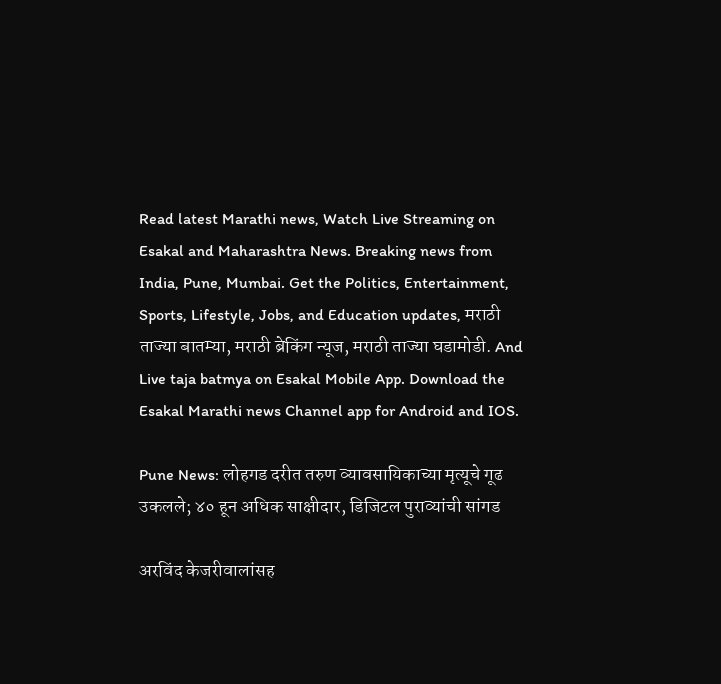Read latest Marathi news, Watch Live Streaming on Esakal and Maharashtra News. Breaking news from India, Pune, Mumbai. Get the Politics, Entertainment, Sports, Lifestyle, Jobs, and Education updates, मराठी ताज्या बातम्या, मराठी ब्रेकिंग न्यूज, मराठी ताज्या घडामोडी. And Live taja batmya on Esakal Mobile App. Download the Esakal Marathi news Channel app for Android and IOS.

Pune News: लोहगड दरीत तरुण व्यावसायिकाच्या मृत्यूचे गूढ उकलले; ४० हून अधिक साक्षीदार, डिजिटल पुराव्यांची सांगड

अरविंद केजरीवालांसह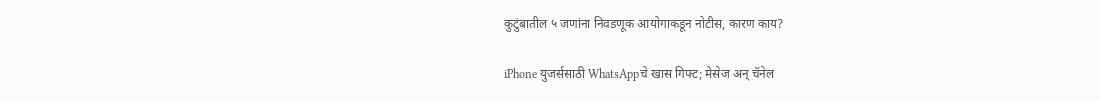कुटुंबातील ५ जणांना निवडणूक आयोगाकडून नोटीस, कारण काय?

iPhone युजर्ससाठी WhatsAppचे खास गिफ्ट; मेसेज अन् चॅनेल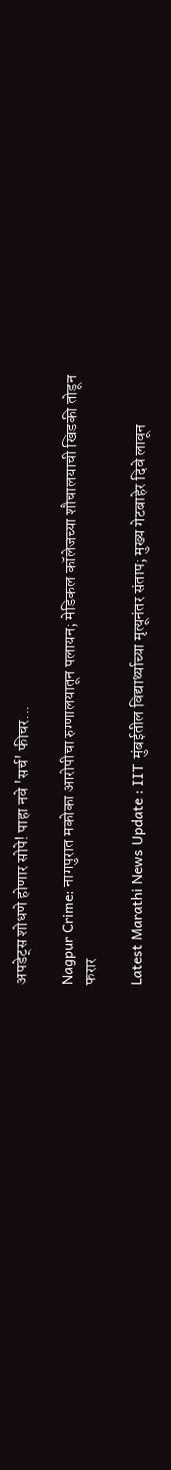अपडेट्स शोधणे होणार सोपे! पाहा नवे 'सर्च' फीचर...

Nagpur Crime: नागपुरात मकोका आरोपीचा रुग्णालयातून पलायन; मेडिकल कॉलेजच्या शौचालयाची खिडकी तोडून फरार

Latest Marathi News Update : IIT मुंबईतील विद्यार्थ्याच्या मृत्यूनंतर संताप; मुख्य गेटबाहेर दिवे लावून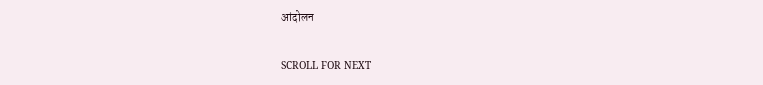आंदोलन

SCROLL FOR NEXT